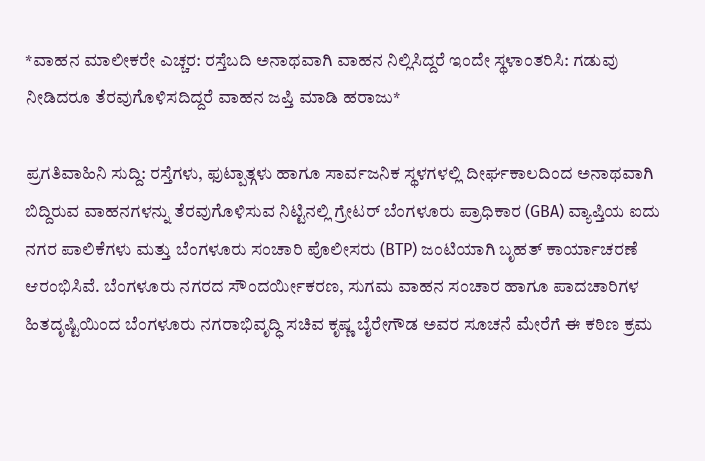*ವಾಹನ ಮಾಲೀಕರೇ ಎಚ್ಚರ: ರಸ್ತೆಬದಿ ಅನಾಥವಾಗಿ ವಾಹನ ನಿಲ್ಲಿಸಿದ್ದರೆ ಇಂದೇ ಸ್ಥಳಾಂತರಿಸಿ: ಗಡುವು ನೀಡಿದರೂ ತೆರವುಗೊಳಿಸದಿದ್ದರೆ ವಾಹನ ಜಪ್ತಿ ಮಾಡಿ ಹರಾಜು*

ಪ್ರಗತಿವಾಹಿನಿ ಸುದ್ದಿ: ರಸ್ತೆಗಳು, ಫುಟ್ಪಾತ್ಗಳು ಹಾಗೂ ಸಾರ್ವಜನಿಕ ಸ್ಥಳಗಳಲ್ಲಿ ದೀರ್ಘಕಾಲದಿಂದ ಅನಾಥವಾಗಿ ಬಿದ್ದಿರುವ ವಾಹನಗಳನ್ನು ತೆರವುಗೊಳಿಸುವ ನಿಟ್ಟಿನಲ್ಲಿ ಗ್ರೇಟರ್ ಬೆಂಗಳೂರು ಪ್ರಾಧಿಕಾರ (GBA) ವ್ಯಾಪ್ತಿಯ ಐದು ನಗರ ಪಾಲಿಕೆಗಳು ಮತ್ತು ಬೆಂಗಳೂರು ಸಂಚಾರಿ ಪೊಲೀಸರು (BTP) ಜಂಟಿಯಾಗಿ ಬೃಹತ್ ಕಾರ್ಯಾಚರಣೆ ಆರಂಭಿಸಿವೆ. ಬೆಂಗಳೂರು ನಗರದ ಸೌಂದರ್ಯೀಕರಣ, ಸುಗಮ ವಾಹನ ಸಂಚಾರ ಹಾಗೂ ಪಾದಚಾರಿಗಳ ಹಿತದೃಷ್ಟಿಯಿಂದ ಬೆಂಗಳೂರು ನಗರಾಭಿವೃದ್ಧಿ ಸಚಿವ ಕೃಷ್ಣ ಬೈರೇಗೌಡ ಅವರ ಸೂಚನೆ ಮೇರೆಗೆ ಈ ಕಠಿಣ ಕ್ರಮ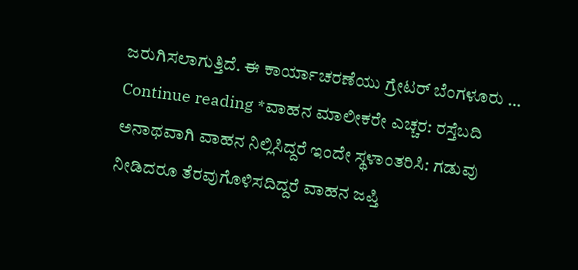ಜರುಗಿಸಲಾಗುತ್ತಿದೆ. ಈ ಕಾರ್ಯಾಚರಣೆಯು ಗ್ರೇಟರ್ ಬೆಂಗಳೂರು … Continue reading *ವಾಹನ ಮಾಲೀಕರೇ ಎಚ್ಚರ: ರಸ್ತೆಬದಿ ಅನಾಥವಾಗಿ ವಾಹನ ನಿಲ್ಲಿಸಿದ್ದರೆ ಇಂದೇ ಸ್ಥಳಾಂತರಿಸಿ: ಗಡುವು ನೀಡಿದರೂ ತೆರವುಗೊಳಿಸದಿದ್ದರೆ ವಾಹನ ಜಪ್ತಿ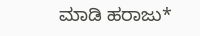ಮಾಡಿ ಹರಾಜು*